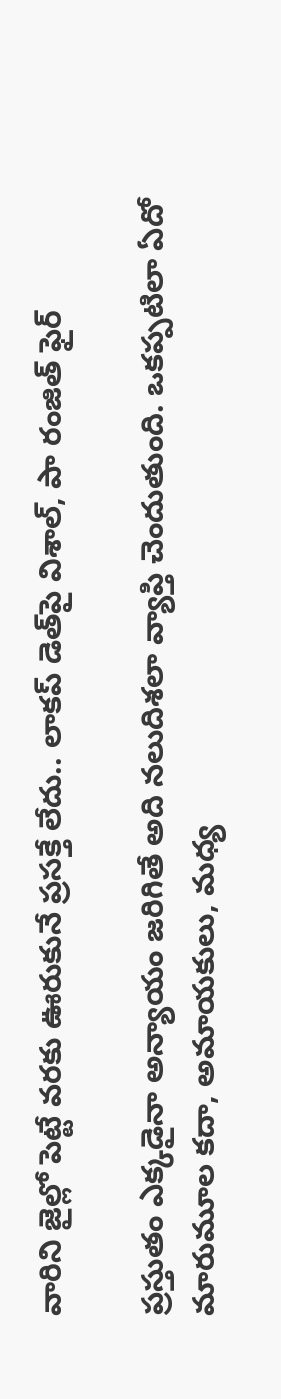వారిని జైల్లో పెట్టే వరకు ఊరుకునే ప్రసక్తే లేదు.. లాకప్ డెత్‌పై విశాల్, పా రంజిత్ ఫైర్

ప్రస్తుతం ఎక్కడైనా అన్యాయం జరిగితే అది నలుదిశలా వ్యాప్తి చెందుతుంది. ఒకప్పటిలా ఏదో మారుమూల కదా, అమాయకులు, మధ్య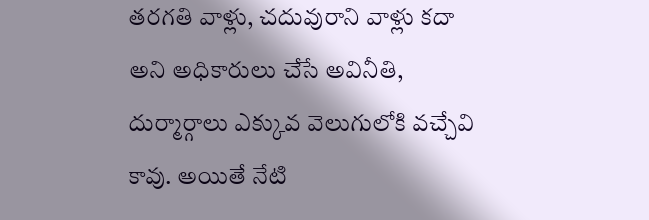తరగతి వాళ్లు, చదువురాని వాళ్లు కదా అని అధికారులు చేసే అవినీతి, దుర్మార్గాలు ఎక్కువ వెలుగులోకి వచ్చేవి కావు. అయితే నేటి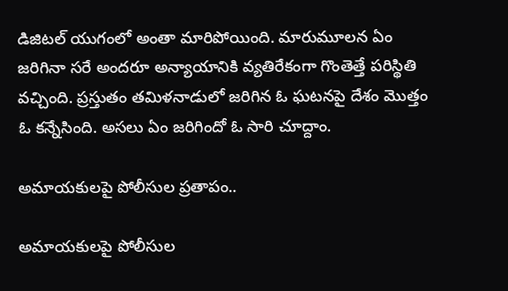డిజిటల్ యుగంలో అంతా మారిపోయింది. మారుమూలన ఏం జరిగినా సరే అందరూ అన్యాయానికి వ్యతిరేకంగా గొంతెత్తే పరిస్థితి వచ్చింది. ప్రస్తుతం తమిళనాడులో జరిగిన ఓ ఘటనపై దేశం మొత్తం ఓ కన్నేసింది. అసలు ఏం జరిగిందో ఓ సారి చూద్దాం.

అమాయకులపై పోలీసుల ప్రతాపం..

అమాయకులపై పోలీసుల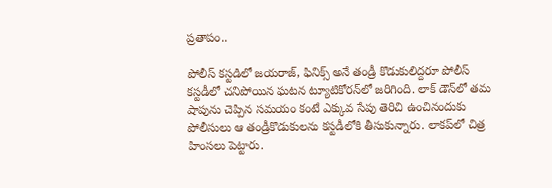ప్రతాపం..

పోలీస్ కస్టడిలో జయరాజ్, ఫినిక్స్ అనే తండ్రీ కొడుకులిద్దరూ పోలీస్ కస్టడీలో చనిపోయిన ఘటన ట్యూటికోరన్‌లో జరిగింది. లాక్ డౌన్‌లో తమ షాపును చెప్పిన సమయం కంటే ఎక్కువ సేపు తెరిచి ఉంచినందుకు పోలీసులు ఆ తండ్రీకొడుకులను కస్టడీలోకి తీసుకున్నారు. లాకప్‌లో చిత్ర హింసలు పెట్టారు.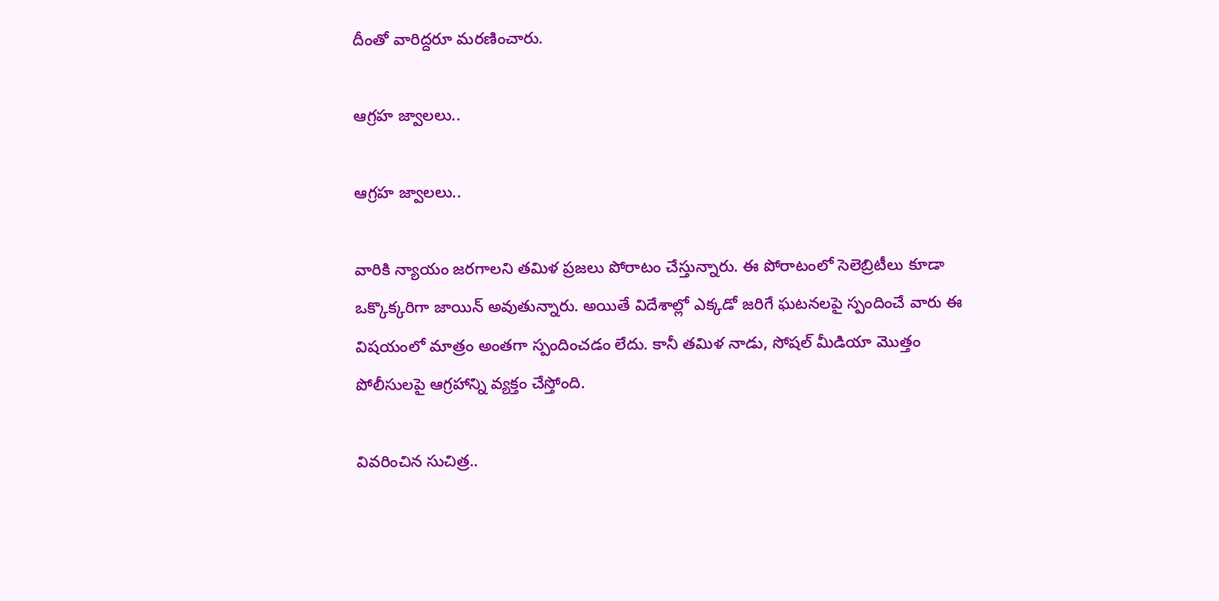దీంతో వారిద్దరూ మరణించారు.

ఆగ్రహ జ్వాలలు..

ఆగ్రహ జ్వాలలు..

వారికి న్యాయం జరగాలని తమిళ ప్రజలు పోరాటం చేస్తున్నారు. ఈ పోరాటంలో సెలెబ్రిటీలు కూడా ఒక్కొక్కరిగా జాయిన్ అవుతున్నారు. అయితే విదేశాల్లో ఎక్కడో జరిగే ఘటనలపై స్పందించే వారు ఈ విషయంలో మాత్రం అంతగా స్పందించడం లేదు. కానీ తమిళ నాడు, సోషల్ మీడియా మొత్తం పోలీసులపై ఆగ్రహాన్ని వ్యక్తం చేస్తోంది.

వివరించిన సుచిత్ర..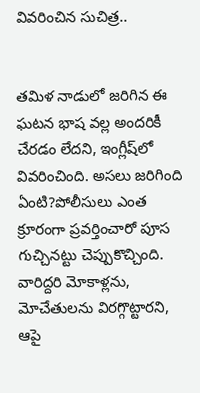వివరించిన సుచిత్ర..


తమిళ నాడులో జరిగిన ఈ ఘటన భాష వల్ల అందరికీ చేరడం లేదని, ఇంగ్లీష్‌లో వివరించింది. అసలు జరిగింది ఏంటి?పోలీసులు ఎంత క్రూరంగా ప్రవర్తించారో పూస గుచ్చినట్టు చెప్పుకొచ్చింది. వారిద్దరి మోకాళ్లను, మోచేతులను విరగ్గొట్టారని, ఆపై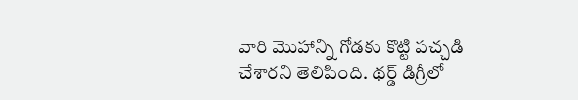వారి మొహాన్ని గోడకు కొట్టి పచ్చడి చేశారని తెలిపింది. థర్డ్ డిగ్రీలో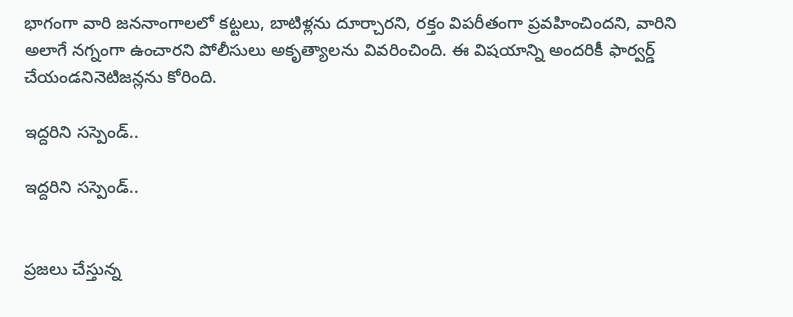భాగంగా వారి జననాంగాలలో కట్టలు, బాటిళ్లను దూర్చారని, రక్తం విపరీతంగా ప్రవహించిందని, వారిని అలాగే నగ్నంగా ఉంచారని పోలీసులు అకృత్యాలను వివరించింది. ఈ విషయాన్ని అందరికీ ఫార్వర్డ్ చేయండనినెటిజన్లను కోరింది.

ఇద్దరిని సస్పెండ్..

ఇద్దరిని సస్పెండ్..


ప్రజలు చేస్తున్న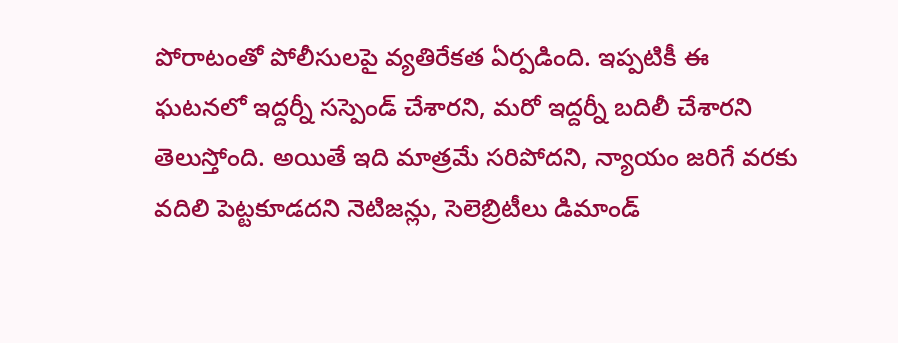పోరాటంతో పోలీసులపై వ్యతిరేకత ఏర్పడింది. ఇప్పటికీ ఈ ఘటనలో ఇద్దర్నీ సస్పెండ్ చేశారని, మరో ఇద్దర్నీ బదిలీ చేశారని తెలుస్తోంది. అయితే ఇది మాత్రమే సరిపోదని, న్యాయం జరిగే వరకు వదిలి పెట్టకూడదని నెటిజన్లు, సెలెబ్రిటీలు డిమాండ్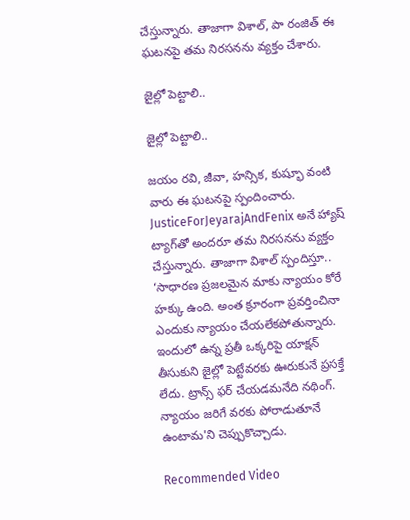చేస్తున్నారు. తాజాగా విశాల్, పా రంజిత్ ఈ ఘటనపై తమ నిరసనను వ్యక్తం చేశారు.

జైల్లో పెట్టాలి..

జైల్లో పెట్టాలి..

జయం రవి, జీవా, హన్సిక, కుష్భూ వంటి వారు ఈ ఘటనపై స్పందించారు. JusticeForJeyarajAndFenix అనే హ్యాష్ ట్యాగ్‌తో అందరూ తమ నిరసనను వ్యక్తం చేస్తున్నారు. తాజాగా విశాల్ స్పందిస్తూ.. ‘సాధారణ ప్రజలమైన మాకు న్యాయం కోరే హక్కు ఉంది. అంత క్రూరంగా ప్రవర్తించినా ఎందుకు న్యాయం చేయలేకపోతున్నారు. ఇందులో ఉన్న ప్రతీ ఒక్కరిపై యాక్షన్ తీసుకుని జైల్లో పెట్టేవరకు ఊరుకునే ప్రసక్తే లేదు. ట్రాన్స్ ఫర్ చేయడమనేది నథింగ్. న్యాయం జరిగే వరకు పోరాడుతూనే ఉంటామ'ని చెప్పుకొచ్చాడు.

Recommended Video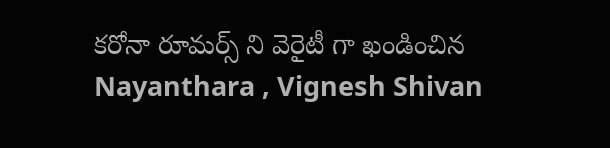కరోనా రూమర్స్ ని వెరైటీ గా ఖండించిన Nayanthara , Vignesh Shivan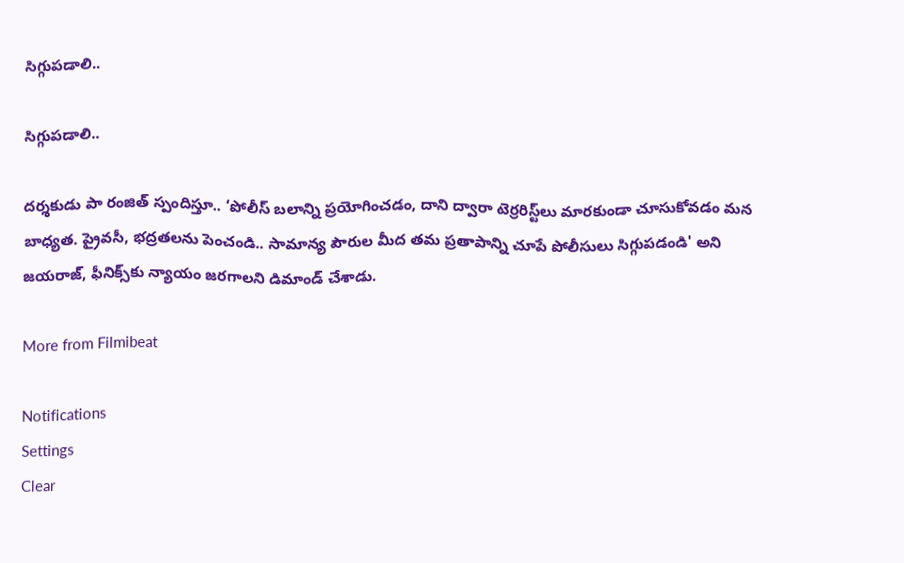సిగ్గుపడాలి..

సిగ్గుపడాలి..

దర్శకుడు పా రంజిత్ స్పందిస్తూ.. ‘పోలీస్ బలాన్ని ప్రయోగించడం, దాని ద్వారా టెర్రరిస్ట్‌లు మారకుండా చూసుకోవడం మన బాధ్యత. ప్రైవసీ, భద్రతలను పెంచండి.. సామాన్య పౌరుల మీద తమ ప్రతాపాన్ని చూపే పోలీసులు సిగ్గుపడండి' అని జయరాజ్, ఫీనిక్స్‌కు న్యాయం జరగాలని డిమాండ్ చేశాడు.

More from Filmibeat

Notifications
Settings
Clear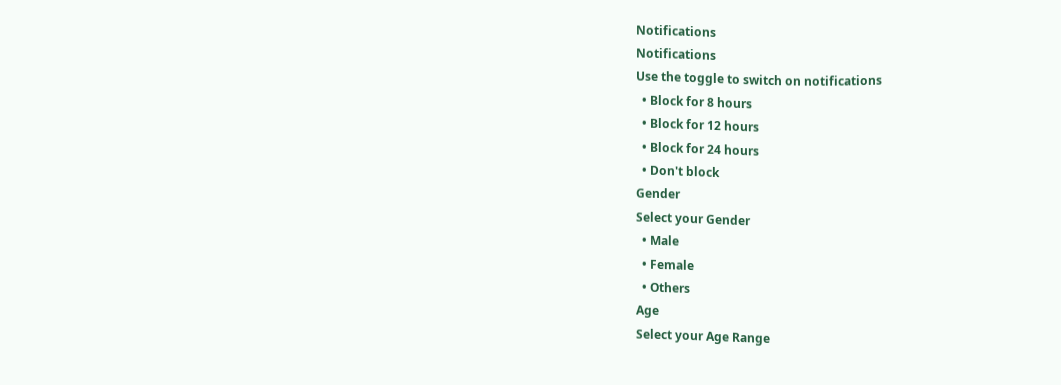Notifications
Notifications
Use the toggle to switch on notifications
  • Block for 8 hours
  • Block for 12 hours
  • Block for 24 hours
  • Don't block
Gender
Select your Gender
  • Male
  • Female
  • Others
Age
Select your Age Range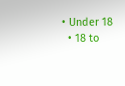• Under 18
  • 18 to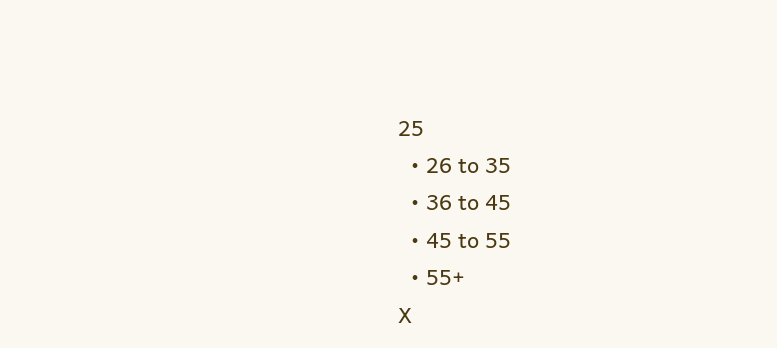25
  • 26 to 35
  • 36 to 45
  • 45 to 55
  • 55+
X